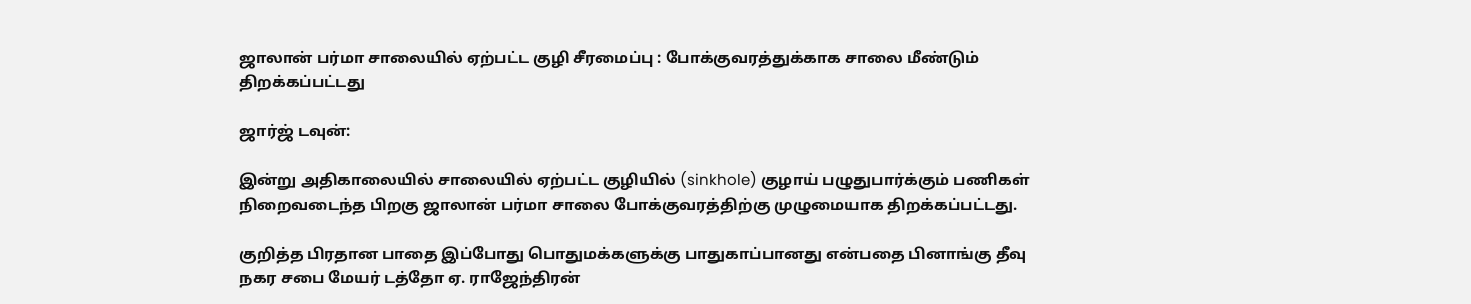ஜாலான் பர்மா சாலையில் ஏற்பட்ட குழி சீரமைப்பு : போக்குவரத்துக்காக சாலை மீண்டும் திறக்கப்பட்டது

ஜார்ஜ் டவுன்:

இன்று அதிகாலையில் சாலையில் ஏற்பட்ட குழியில் (sinkhole) குழாய் பழுதுபார்க்கும் பணிகள் நிறைவடைந்த பிறகு ஜாலான் பர்மா சாலை போக்குவரத்திற்கு முழுமையாக திறக்கப்பட்டது.

குறித்த பிரதான பாதை இப்போது பொதுமக்களுக்கு பாதுகாப்பானது என்பதை பினாங்கு தீவு நகர சபை மேயர் டத்தோ ஏ. ராஜேந்திரன்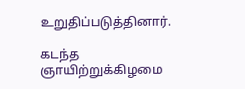உறுதிப்படுத்தினார்.

கடந்த ஞாயிற்றுக்கிழமை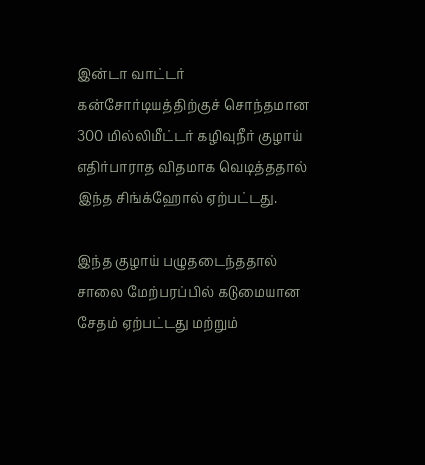இன்டா வாட்டர் கன்சோர்டியத்திற்குச் சொந்தமான 300 மில்லிமீட்டர் கழிவுநீர் குழாய் எதிர்பாராத விதமாக வெடித்ததால் இந்த சிங்க்ஹோல் ஏற்பட்டது.

இந்த குழாய் பழுதடைந்ததால் சாலை மேற்பரப்பில் கடுமையான சேதம் ஏற்பட்டது மற்றும்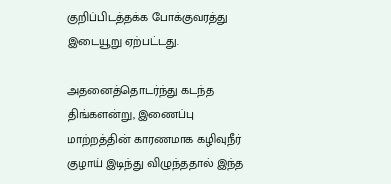குறிப்பிடத்தக்க போக்குவரத்து இடையூறு ஏற்பட்டது.

அதனைத்தொடர்ந்து கடந்த திங்களன்று, இணைப்பு மாற்றத்தின் காரணமாக கழிவுநீர் குழாய் இடிந்து விழுந்ததால் இந்த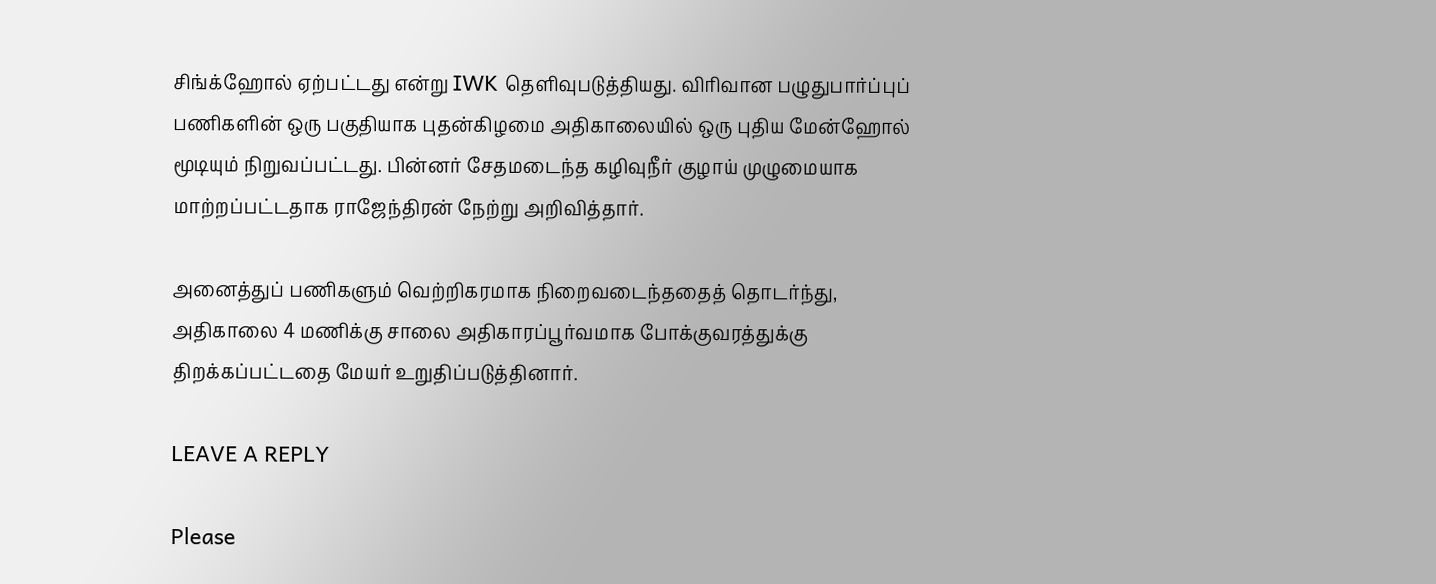சிங்க்ஹோல் ஏற்பட்டது என்று IWK தெளிவுபடுத்தியது. விரிவான பழுதுபார்ப்புப் பணிகளின் ஒரு பகுதியாக புதன்கிழமை அதிகாலையில் ஒரு புதிய மேன்ஹோல் மூடியும் நிறுவப்பட்டது. பின்னர் சேதமடைந்த கழிவுநீர் குழாய் முழுமையாக மாற்றப்பட்டதாக ராஜேந்திரன் நேற்று அறிவித்தார்.

அனைத்துப் பணிகளும் வெற்றிகரமாக நிறைவடைந்ததைத் தொடர்ந்து, அதிகாலை 4 மணிக்கு சாலை அதிகாரப்பூர்வமாக போக்குவரத்துக்கு திறக்கப்பட்டதை மேயர் உறுதிப்படுத்தினார்.

LEAVE A REPLY

Please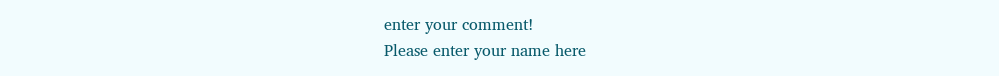enter your comment!
Please enter your name here